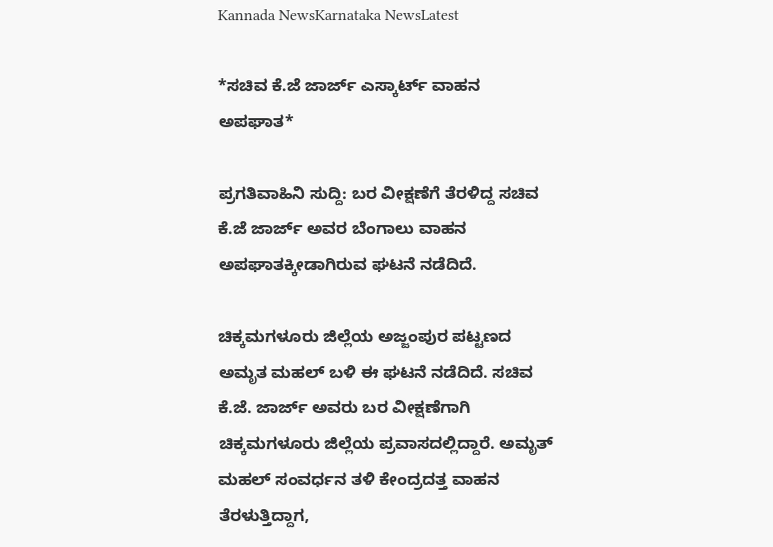Kannada NewsKarnataka NewsLatest

*ಸಚಿವ ಕೆ.ಜೆ ಜಾರ್ಜ್ ಎಸ್ಕಾರ್ಟ್ ವಾಹನ ಅಪಘಾತ*

ಪ್ರಗತಿವಾಹಿನಿ ಸುದ್ದಿ: ಬರ ವೀಕ್ಷಣೆಗೆ ತೆರಳಿದ್ದ ಸಚಿವ ಕೆ.ಜೆ ಜಾರ್ಜ್ ಅವರ ಬೆಂಗಾಲು ವಾಹನ ಅಪಘಾತಕ್ಕೀಡಾಗಿರುವ ಘಟನೆ ನಡೆದಿದೆ.

ಚಿಕ್ಕಮಗಳೂರು ಜಿಲ್ಲೆಯ ಅಜ್ಜಂಪುರ ಪಟ್ಟಣದ ಅಮೃತ ಮಹಲ್ ಬಳಿ ಈ ಘಟನೆ ನಡೆದಿದೆ. ಸಚಿವ ಕೆ.ಜೆ. ಜಾರ್ಜ್‌ ಅವರು ಬರ ವೀಕ್ಷಣೆಗಾಗಿ ಚಿಕ್ಕಮಗಳೂರು ಜಿಲ್ಲೆಯ ಪ್ರವಾಸದಲ್ಲಿದ್ದಾರೆ. ಅಮೃತ್ ಮಹಲ್ ಸಂವರ್ಧನ ತಳಿ ಕೇಂದ್ರದತ್ತ ವಾಹನ ತೆರಳುತ್ತಿದ್ದಾಗ,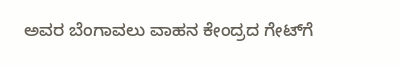ಅವರ ಬೆಂಗಾವಲು ವಾಹನ ಕೇಂದ್ರದ ಗೇಟ್‌ಗೆ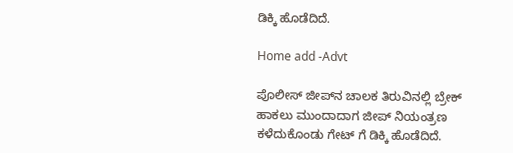ಡಿಕ್ಕಿ ಹೊಡೆದಿದೆ.

Home add -Advt

ಪೊಲೀಸ್‌ ಜೀಪ್‌ನ ಚಾಲಕ ತಿರುವಿನಲ್ಲಿ ಬ್ರೇಕ್‌ ಹಾಕಲು ಮುಂದಾದಾಗ ಜೀಪ್ ನಿಯಂತ್ರಣ ಕಳೆದುಕೊಂಡು ಗೇಟ್ ಗೆ ಡಿಕ್ಕಿ ಹೊಡೆದಿದೆ.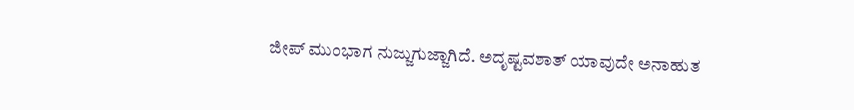ಜೀಪ್ ಮುಂಭಾಗ ನುಜ್ಜುಗುಜ್ಜಾಗಿದೆ. ಅದೃಷ್ಟವಶಾತ್‌ ಯಾವುದೇ ಅನಾಹುತ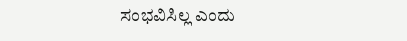ಸಂಭವಿಸಿಲ್ಲ ಎಂದು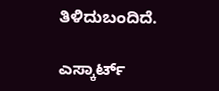ತಿಳಿದುಬಂದಿದೆ.

ಎಸ್ಕಾರ್ಟ್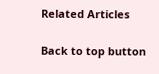Related Articles

Back to top button